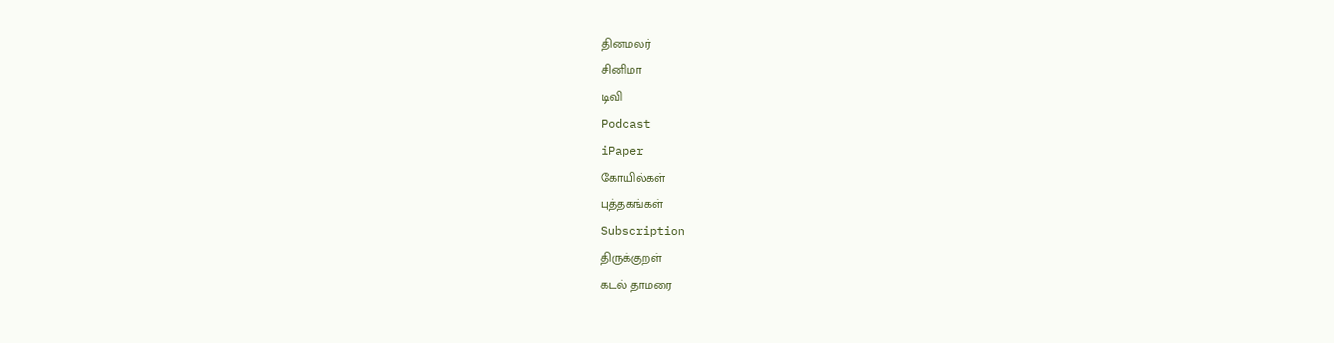தினமலர்
சினிமா
டிவி
Podcast
iPaper
கோயில்கள்
புத்தகங்கள்
Subscription
திருக்குறள்
கடல் தாமரை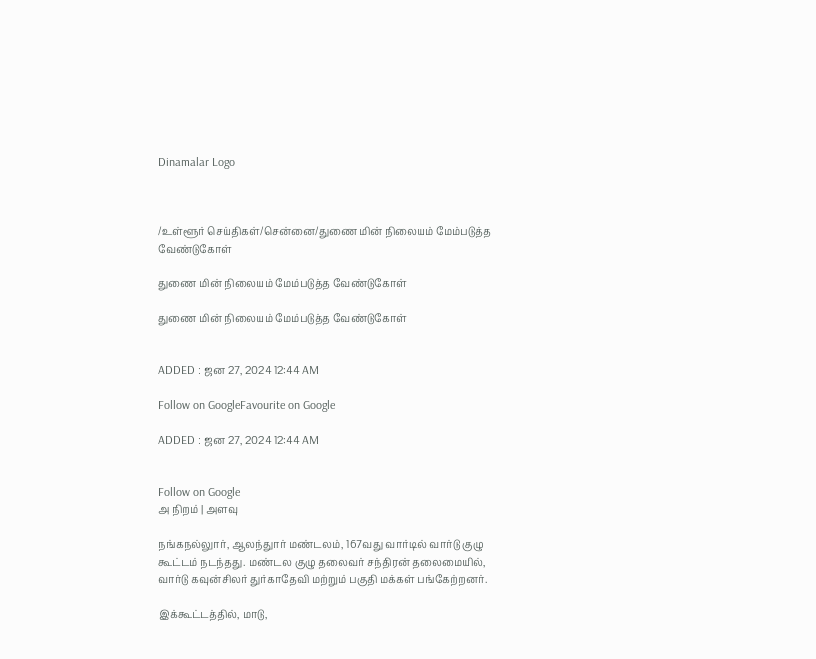Dinamalar Logo



/உள்ளூர் செய்திகள்/சென்னை/துணை மின் நிலையம் மேம்படுத்த வேண்டுகோள்

துணை மின் நிலையம் மேம்படுத்த வேண்டுகோள்

துணை மின் நிலையம் மேம்படுத்த வேண்டுகோள்


ADDED : ஜன 27, 2024 12:44 AM

Follow on GoogleFavourite on Google

ADDED : ஜன 27, 2024 12:44 AM


Follow on Google
அ நிறம் | அளவு

நங்கநல்லுார், ஆலந்துார் மண்டலம், 167வது வார்டில் வார்டு குழு கூட்டம் நடந்தது. மண்டல குழு தலைவர் சந்திரன் தலைமையில், வார்டு கவுன்சிலர் துர்காதேவி மற்றும் பகுதி மக்கள் பங்கேற்றனர்.

இக்கூட்டத்தில், மாடு,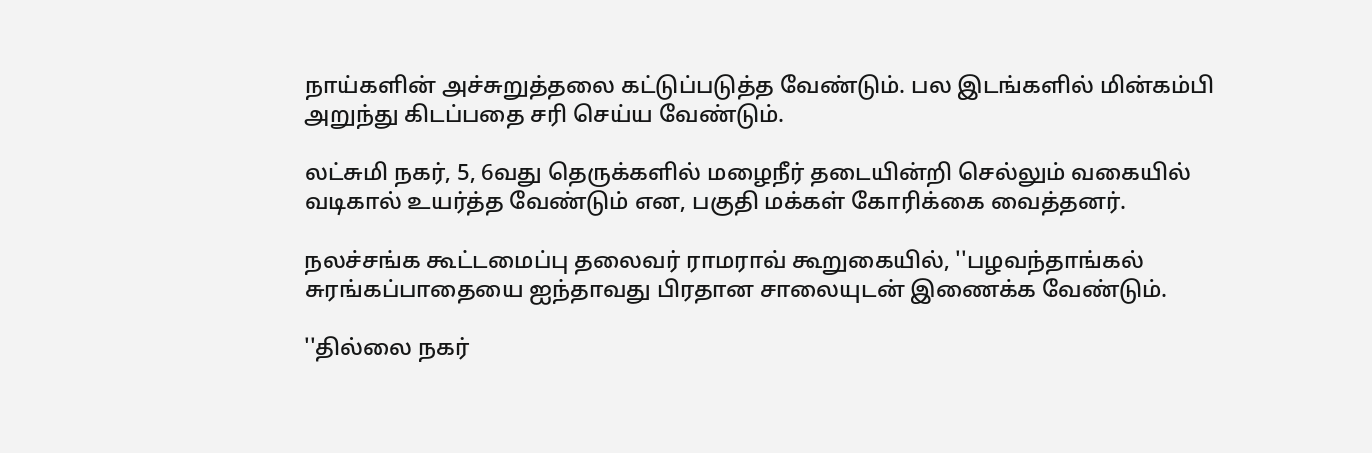நாய்களின் அச்சுறுத்தலை கட்டுப்படுத்த வேண்டும். பல இடங்களில் மின்கம்பி அறுந்து கிடப்பதை சரி செய்ய வேண்டும்.

லட்சுமி நகர், 5, 6வது தெருக்களில் மழைநீர் தடையின்றி செல்லும் வகையில் வடிகால் உயர்த்த வேண்டும் என, பகுதி மக்கள் கோரிக்கை வைத்தனர்.

நலச்சங்க கூட்டமைப்பு தலைவர் ராமராவ் கூறுகையில், ''பழவந்தாங்கல் சுரங்கப்பாதையை ஐந்தாவது பிரதான சாலையுடன் இணைக்க வேண்டும்.

''தில்லை நகர்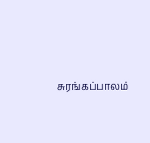சுரங்கப்பாலம்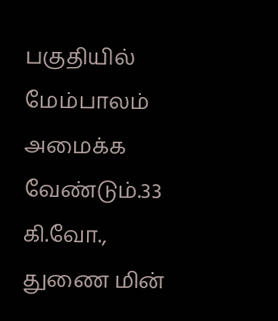பகுதியில் மேம்பாலம் அமைக்க வேண்டும்.33 கி.வோ., துணை மின்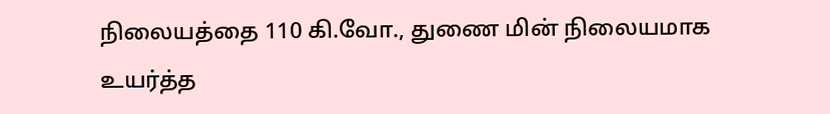நிலையத்தை 110 கி.வோ., துணை மின் நிலையமாக உயர்த்த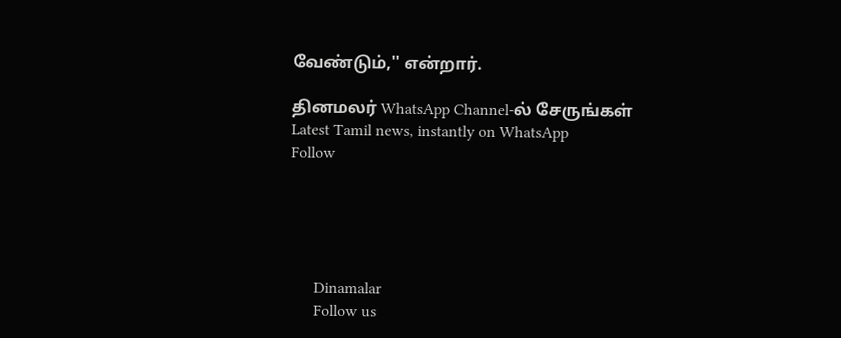வேண்டும்,'' என்றார்.

தினமலர் WhatsApp Channel-ல் சேருங்கள்
Latest Tamil news, instantly on WhatsApp
Follow





      Dinamalar
      Follow us